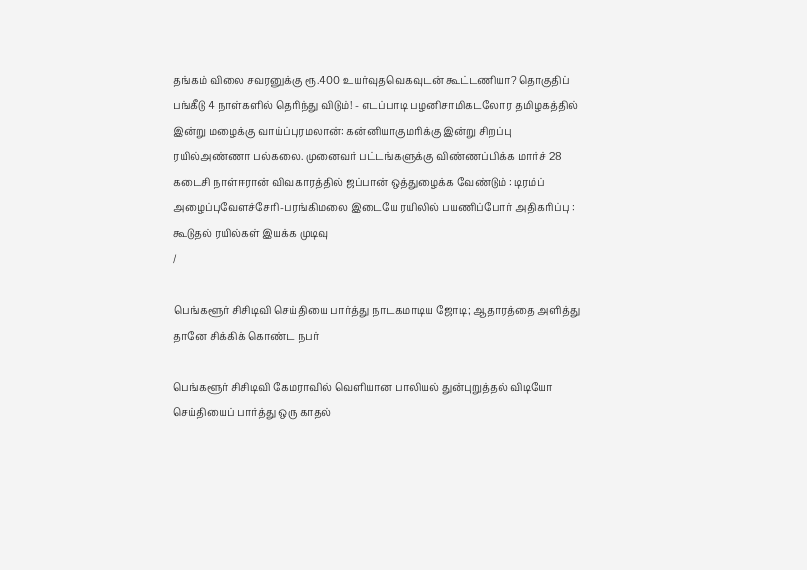தங்கம் விலை சவரனுக்கு ரூ.400 உயர்வுதவெகவுடன் கூட்டணியா? தொகுதிப் பங்கீடு 4 நாள்களில் தெரிந்து விடும்! - எடப்பாடி பழனிசாமிகடலோர தமிழகத்தில் இன்று மழைக்கு வாய்ப்புரமலான்: கன்னியாகுமரிக்கு இன்று சிறப்பு ரயில்அண்ணா பல்கலை. முனைவர் பட்டங்களுக்கு விண்ணப்பிக்க மார்ச் 28 கடைசி நாள்ஈரான் விவகாரத்தில் ஜப்பான் ஒத்துழைக்க வேண்டும் : டிரம்ப் அழைப்புவேளச்சேரி-பரங்கிமலை இடையே ரயிலில் பயணிப்போர் அதிகரிப்பு : கூடுதல் ரயில்கள் இயக்க முடிவு
/

பெங்களூர் சிசிடிவி செய்தியை பார்த்து நாடகமாடிய ஜோடி; ஆதாரத்தை அளித்து தானே சிக்கிக் கொண்ட நபர்

பெங்களூர் சிசிடிவி கேமராவில் வெளியான பாலியல் துன்புறுத்தல் விடியோ செய்தியைப் பார்த்து ஒரு காதல்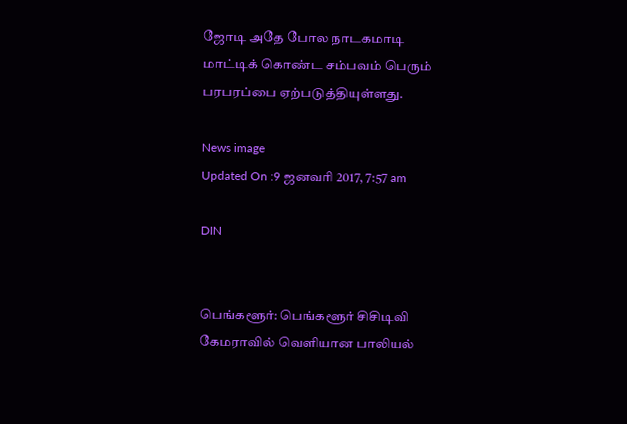ஜோடி அதே போல நாடகமாடி மாட்டிக் கொண்ட சம்பவம் பெரும் பரபரப்பை ஏற்படுத்தியுள்ளது.

News image
Updated On :9 ஜனவரி 2017, 7:57 am

DIN


பெங்களூர்: பெங்களூர் சிசிடிவி கேமராவில் வெளியான பாலியல்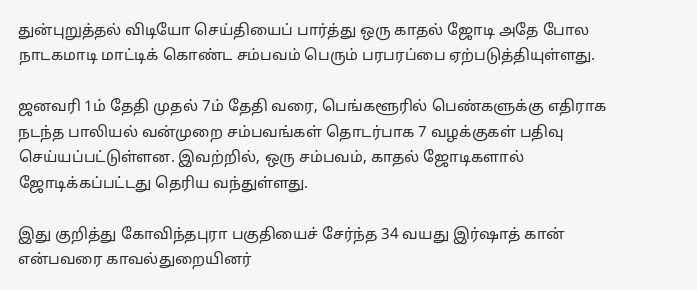துன்புறுத்தல் விடியோ செய்தியைப் பார்த்து ஒரு காதல் ஜோடி அதே போல நாடகமாடி மாட்டிக் கொண்ட சம்பவம் பெரும் பரபரப்பை ஏற்படுத்தியுள்ளது.

ஜனவரி 1ம் தேதி முதல் 7ம் தேதி வரை, பெங்களூரில் பெண்களுக்கு எதிராக நடந்த பாலியல் வன்முறை சம்பவங்கள் தொடர்பாக 7 வழக்குகள் பதிவு செய்யப்பட்டுள்ளன. இவற்றில், ஒரு சம்பவம், காதல் ஜோடிகளால் ஜோடிக்கப்பட்டது தெரிய வந்துள்ளது.

இது குறித்து கோவிந்தபுரா பகுதியைச் சேர்ந்த 34 வயது இர்ஷாத் கான் என்பவரை காவல்துறையினர்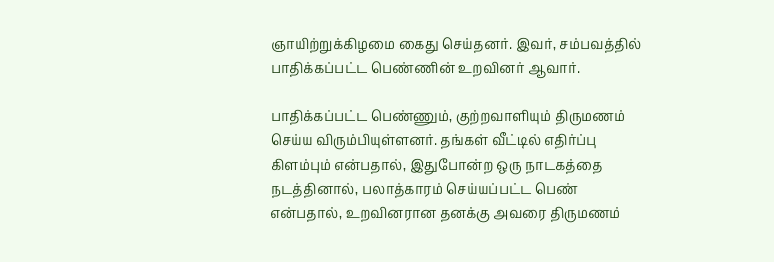ஞாயிற்றுக்கிழமை கைது செய்தனர். இவர், சம்பவத்தில் பாதிக்கப்பட்ட பெண்ணின் உறவினர் ஆவார்.

பாதிக்கப்பட்ட பெண்ணும், குற்றவாளியும் திருமணம் செய்ய விரும்பியுள்ளனர். தங்கள் வீட்டில் எதிர்ப்பு கிளம்பும் என்பதால், இதுபோன்ற ஒரு நாடகத்தை நடத்தினால், பலாத்காரம் செய்யப்பட்ட பெண் என்பதால், உறவினரான தனக்கு அவரை திருமணம்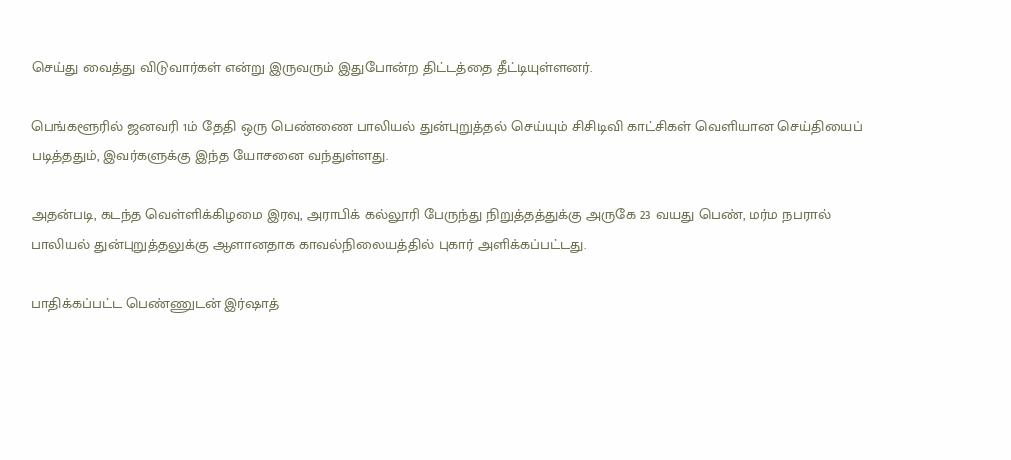செய்து வைத்து விடுவார்கள் என்று இருவரும் இதுபோன்ற திட்டத்தை தீட்டியுள்ளனர்.

பெங்களூரில் ஜனவரி 1ம் தேதி ஒரு பெண்ணை பாலியல் துன்புறுத்தல் செய்யும் சிசிடிவி காட்சிகள் வெளியான செய்தியைப் படித்ததும், இவர்களுக்கு இந்த யோசனை வந்துள்ளது.

அதன்படி, கடந்த வெள்ளிக்கிழமை இரவு, அராபிக் கல்லூரி பேருந்து நிறுத்தத்துக்கு அருகே 23 வயது பெண், மர்ம நபரால் பாலியல் துன்புறுத்தலுக்கு ஆளானதாக காவல்நிலையத்தில் புகார் அளிக்கப்பட்டது.

பாதிக்கப்பட்ட பெண்ணுடன் இர்ஷாத்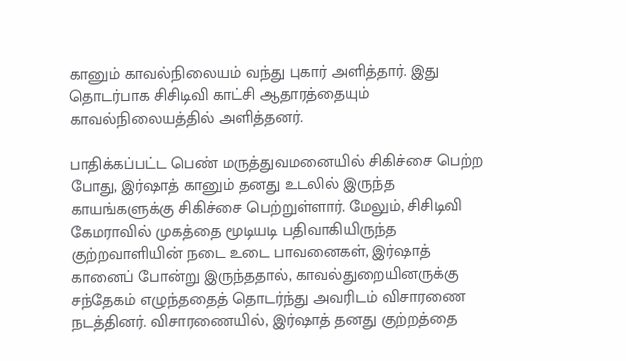கானும் காவல்நிலையம் வந்து புகார் அளித்தார். இது தொடர்பாக சிசிடிவி காட்சி ஆதாரத்தையும் காவல்நிலையத்தில் அளித்தனர்.

பாதிக்கப்பட்ட பெண் மருத்துவமனையில் சிகிச்சை பெற்ற போது, இர்ஷாத் கானும் தனது உடலில் இருந்த காயங்களுக்கு சிகிச்சை பெற்றுள்ளார். மேலும், சிசிடிவி கேமராவில் முகத்தை மூடியடி பதிவாகியிருந்த குற்றவாளியின் நடை உடை பாவனைகள், இர்ஷாத் கானைப் போன்று இருந்ததால், காவல்துறையினருக்கு சந்தேகம் எழுந்ததைத் தொடர்ந்து அவரிடம் விசாரணை நடத்தினர். விசாரணையில், இர்ஷாத் தனது குற்றத்தை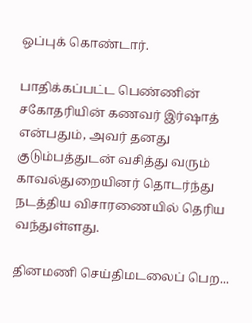ஒப்புக் கொண்டார்.

பாதிக்கப்பட்ட பெண்ணின் சகோதரியின் கணவர் இர்ஷாத் என்பதும், அவர் தனது குடும்பத்துடன் வசித்து வரும் காவல்துறையினர் தொடர்ந்து நடத்திய விசாரணையில் தெரிய வந்துள்ளது.

தினமணி செய்திமடலைப் பெற...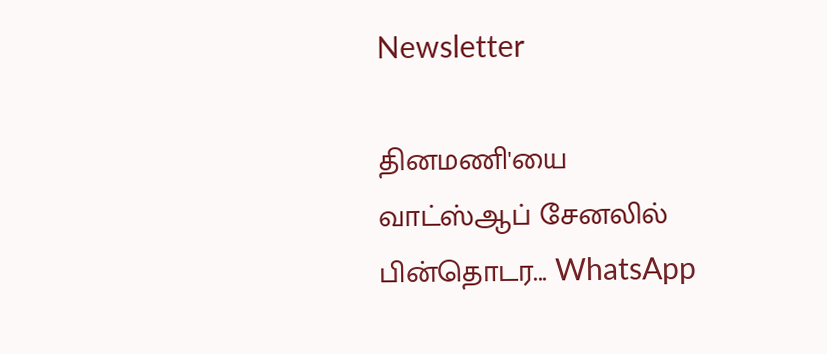Newsletter

தினமணி'யை வாட்ஸ்ஆப் சேனலில் பின்தொடர... WhatsApp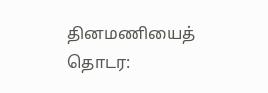தினமணியைத் தொடர: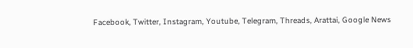Facebook, Twitter, Instagram, Youtube, Telegram, Threads, Arattai, Google News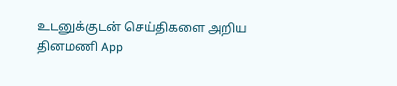உடனுக்குடன் செய்திகளை அறிய தினமணி App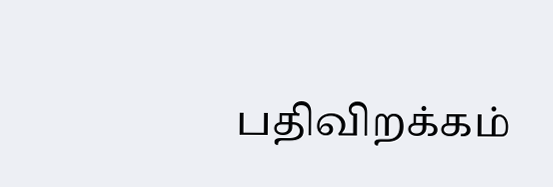பதிவிறக்கம்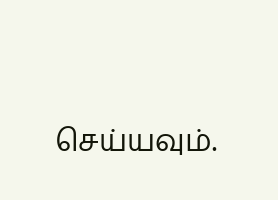செய்யவும்.